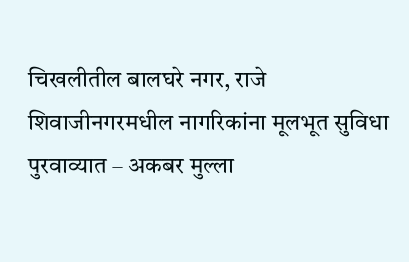चिखलीतील बालघरे नगर, राजे शिवाजीनगरमधील नागरिकांना मूलभूत सुविधा पुरवाव्यात – अकबर मुल्ला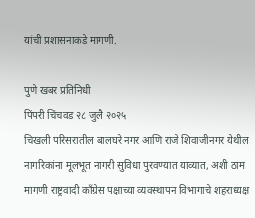यांची प्रशासनाकडे मागणी.

पुणे खबर प्रतिनिधी
पिंपरी चिंचवड २८ जुलै २०२५
चिखली परिसरातील बालघरे नगर आणि राजे शिवाजीनगर येथील नागरिकांना मूलभूत नागरी सुविधा पुरवण्यात याव्यात, अशी ठाम मागणी राष्ट्रवादी काँग्रेस पक्षाच्या व्यवस्थापन विभागाचे शहराध्यक्ष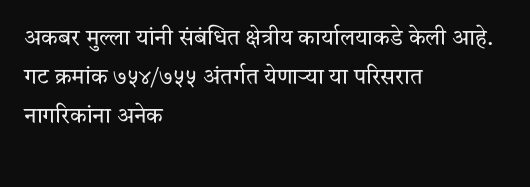अकबर मुल्ला यांनी संबंधित क्षेत्रीय कार्यालयाकडे केली आहे.
गट क्रमांक ७५४/७५५ अंतर्गत येणाऱ्या या परिसरात नागरिकांना अनेक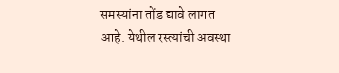समस्यांना तोंड द्यावे लागत आहे. येथील रस्त्यांची अवस्था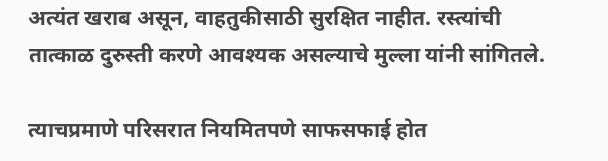अत्यंत खराब असून, वाहतुकीसाठी सुरक्षित नाहीत. रस्त्यांची तात्काळ दुरुस्ती करणे आवश्यक असल्याचे मुल्ला यांनी सांगितले.

त्याचप्रमाणे परिसरात नियमितपणे साफसफाई होत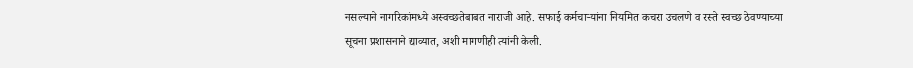नसल्याने नागरिकांमध्ये अस्वच्छतेबाबत नाराजी आहे. सफाई कर्मचाऱ्यांना नियमित कचरा उचलणे व रस्ते स्वच्छ ठेवण्याच्या सूचना प्रशासनाने द्याव्यात, अशी मागणीही त्यांनी केली.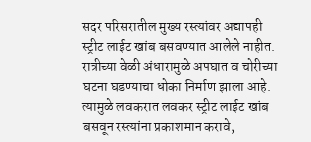सदर परिसरातील मुख्य रस्त्यांवर अद्यापही स्ट्रीट लाईट खांब बसवण्यात आलेले नाहीत. रात्रीच्या वेळी अंधारामुळे अपघात व चोरीच्या घटना घडण्याचा धोका निर्माण झाला आहे. त्यामुळे लवकरात लवकर स्ट्रीट लाईट खांब बसवून रस्त्यांना प्रकाशमान करावे,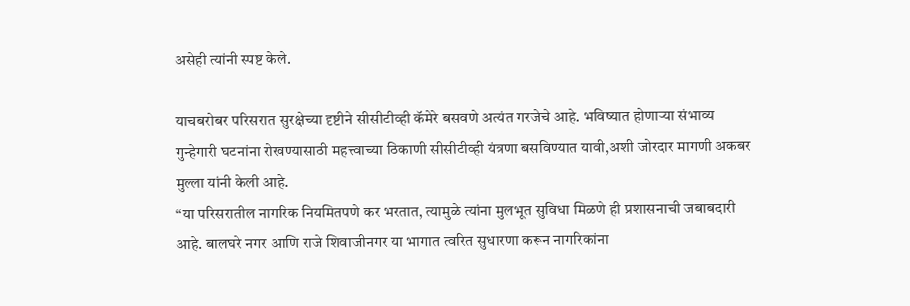असेही त्यांनी स्पष्ट केले.

याचबरोबर परिसरात सुरक्षेच्या दृष्टीने सीसीटीव्ही कॅमेरे बसवणे अत्यंत गरजेचे आहे. भविष्यात होणाऱ्या संभाव्य गुन्हेगारी घटनांना रोखण्यासाठी महत्त्वाच्या ठिकाणी सीसीटीव्ही यंत्रणा बसविण्यात यावी,अशी जोरदार मागणी अकबर मुल्ला यांनी केली आहे.
“या परिसरातील नागरिक नियमितपणे कर भरतात, त्यामुळे त्यांना मुलभूत सुविधा मिळणे ही प्रशासनाची जबाबदारी आहे. बालघरे नगर आणि राजे शिवाजीनगर या भागात त्वरित सुधारणा करून नागरिकांना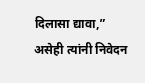दिलासा द्यावा,” असेही त्यांनी निवेदन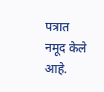पत्रात नमूद केले आहे.